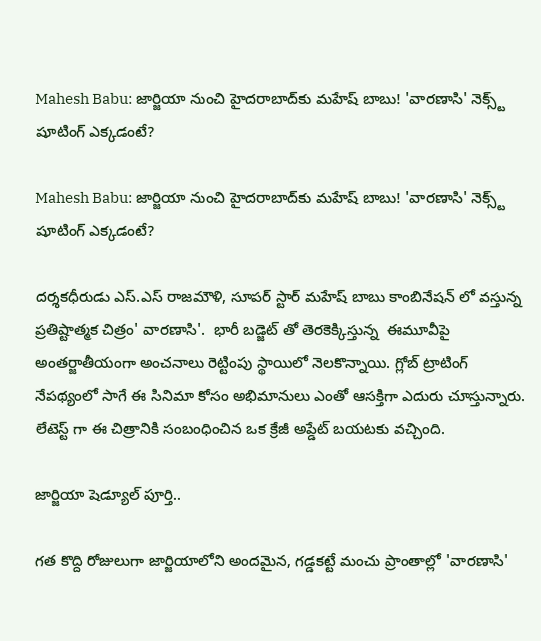Mahesh Babu: జార్జియా నుంచి హైదరాబాద్‌కు మహేష్ బాబు! 'వారణాసి' నెక్స్ట్ షూటింగ్ ఎక్కడంటే?

Mahesh Babu: జార్జియా నుంచి హైదరాబాద్‌కు మహేష్ బాబు! 'వారణాసి' నెక్స్ట్ షూటింగ్ ఎక్కడంటే?

దర్శకధీరుడు ఎస్.ఎస్ రాజమౌళి, సూపర్ స్టార్ మహేష్ బాబు కాంబినేషన్ లో వస్తున్న ప్రతిష్టాత్మక చిత్రం' వారణాసి'.  భారీ బడ్జెట్ తో తెరకెక్కిస్తున్న  ఈమూవీపై అంతర్జాతీయంగా అంచనాలు రెట్టింపు స్థాయిలో నెలకొన్నాయి. గ్లోబ్ ట్రాటింగ్ నేపథ్యంలో సాగే ఈ సినిమా కోసం అభిమానులు ఎంతో ఆసక్తిగా ఎదురు చూస్తున్నారు. లేటెస్ట్ గా ఈ చిత్రానికి సంబంధించిన ఒక క్రేజీ అప్డేట్ బయటకు వచ్చింది.

జార్జియా షెడ్యూల్ పూర్తి..

గత కొద్ది రోజులుగా జార్జియాలోని అందమైన, గడ్డకట్టే మంచు ప్రాంతాల్లో 'వారణాసి'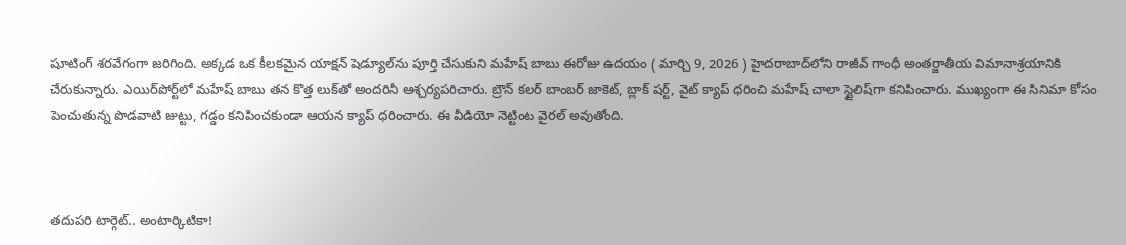షూటింగ్ శరవేగంగా జరిగింది. అక్కడ ఒక కీలకమైన యాక్షన్ షెడ్యూల్‌ను పూర్తి చేసుకుని మహేష్ బాబు ఈరోజు ఉదయం ( మార్చి 9, 2026 ) హైదరాబాద్‌లోని రాజీవ్ గాంధీ అంతర్జాతీయ విమానాశ్రయానికి చేరుకున్నారు. ఎయిర్‌పోర్ట్‌లో మహేష్ బాబు తన కొత్త లుక్‌తో అందరినీ ఆశ్చర్యపరిచారు. బ్రౌన్ కలర్ బాంబర్ జాకెట్, బ్లాక్ షర్ట్, వైట్ క్యాప్ ధరించి మహేష్ చాలా స్టైలిష్‌గా కనిపించారు. ముఖ్యంగా ఈ సినిమా కోసం పెంచుతున్న పొడవాటి జుట్టు, గడ్డం కనిపించకుండా ఆయన క్యాప్ ధరించారు. ఈ వీడియో నెట్టింట వైరల్ అవుతోంది.



తదుపరి టార్గెట్.. అంటార్కిటికా!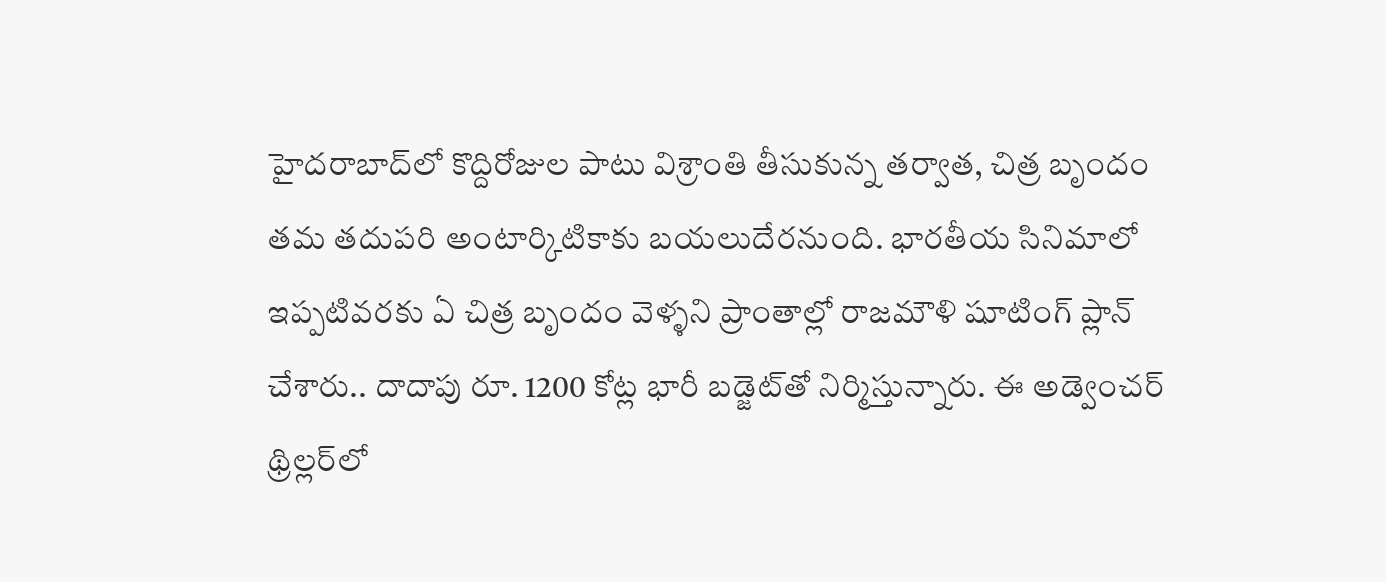హైదరాబాద్‌లో కొద్దిరోజుల పాటు విశ్రాంతి తీసుకున్న తర్వాత, చిత్ర బృందం తమ తదుపరి అంటార్కిటికాకు బయలుదేరనుంది. భారతీయ సినిమాలో ఇప్పటివరకు ఏ చిత్ర బృందం వెళ్ళని ప్రాంతాల్లో రాజమౌళి షూటింగ్ ప్లాన్ చేశారు.. దాదాపు రూ. 1200 కోట్ల భారీ బడ్జెట్‌తో నిర్మిస్తున్నారు. ఈ అడ్వెంచర్ థ్రిల్లర్‌లో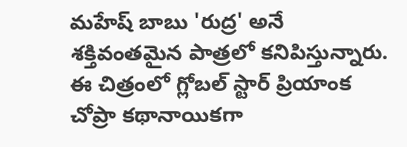మహేష్ బాబు 'రుద్ర' అనే శక్తివంతమైన పాత్రలో కనిపిస్తున్నారు. ఈ చిత్రంలో గ్లోబల్ స్టార్ ప్రియాంక చోప్రా కథానాయికగా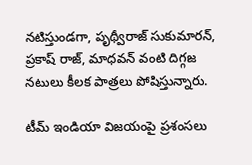నటిస్తుండగా, పృథ్వీరాజ్ సుకుమారన్, ప్రకాష్ రాజ్, మాధవన్ వంటి దిగ్గజ నటులు కీలక పాత్రలు పోషిస్తున్నారు.

టీమ్ ఇండియా విజయంపై ప్రశంసలు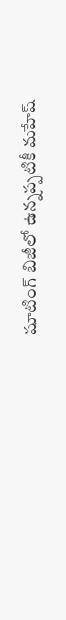షూటింగ్ బిజీలో ఉన్నప్పటికీ మహేష్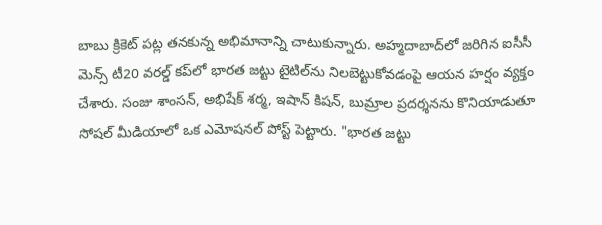బాబు క్రికెట్ పట్ల తనకున్న అభిమానాన్ని చాటుకున్నారు. అహ్మదాబాద్‌లో జరిగిన ఐసీసీ మెన్స్ టీ20 వరల్డ్ కప్‌లో భారత జట్టు టైటిల్‌ను నిలబెట్టుకోవడంపై ఆయన హర్షం వ్యక్తం చేశారు. సంజు శాంసన్, అభిషేక్ శర్మ, ఇషాన్ కిషన్, బుమ్రాల ప్రదర్శనను కొనియాడుతూ సోషల్ మీడియాలో ఒక ఎమోషనల్ పోస్ట్ పెట్టారు. "భారత జట్టు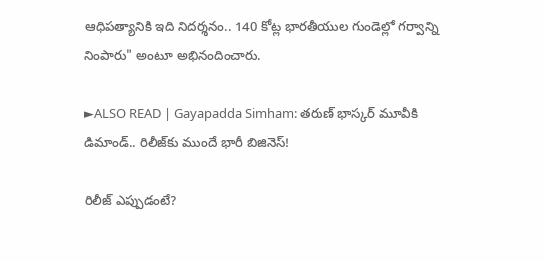ఆధిపత్యానికి ఇది నిదర్శనం.. 140 కోట్ల భారతీయుల గుండెల్లో గర్వాన్ని నింపారు" అంటూ అభినందించారు.

►ALSO READ | Gayapadda Simham: తరుణ్ భాస్కర్ మూవీకి డిమాండ్.. రిలీజ్‌కు ముందే భారీ బిజినెస్!

రిలీజ్ ఎప్పుడంటే?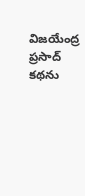విజయేంద్ర ప్రసాద్ కథను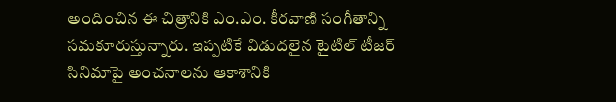అందించిన ఈ చిత్రానికి ఎం.ఎం. కీరవాణి సంగీతాన్ని సమకూరుస్తున్నారు. ఇప్పటికే విడుదలైన టైటిల్ టీజర్ సినిమాపై అంచనాలను ఆకాశానికి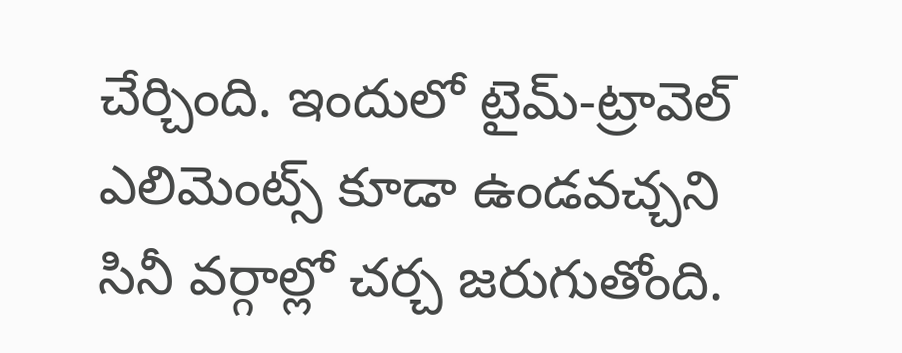చేర్చింది. ఇందులో టైమ్-ట్రావెల్ ఎలిమెంట్స్ కూడా ఉండవచ్చని సినీ వర్గాల్లో చర్చ జరుగుతోంది.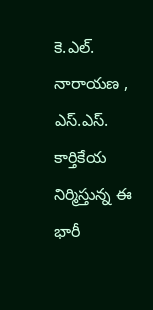కె.ఎల్. నారాయణ , ఎస్.ఎస్. కార్తికేయ నిర్మిస్తున్న ఈ భారీ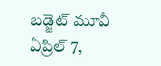బడ్జెట్ మూవీ ఏప్రిల్ 7,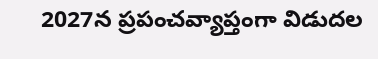2027న ప్రపంచవ్యాప్తంగా విడుదల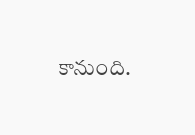కానుంది.